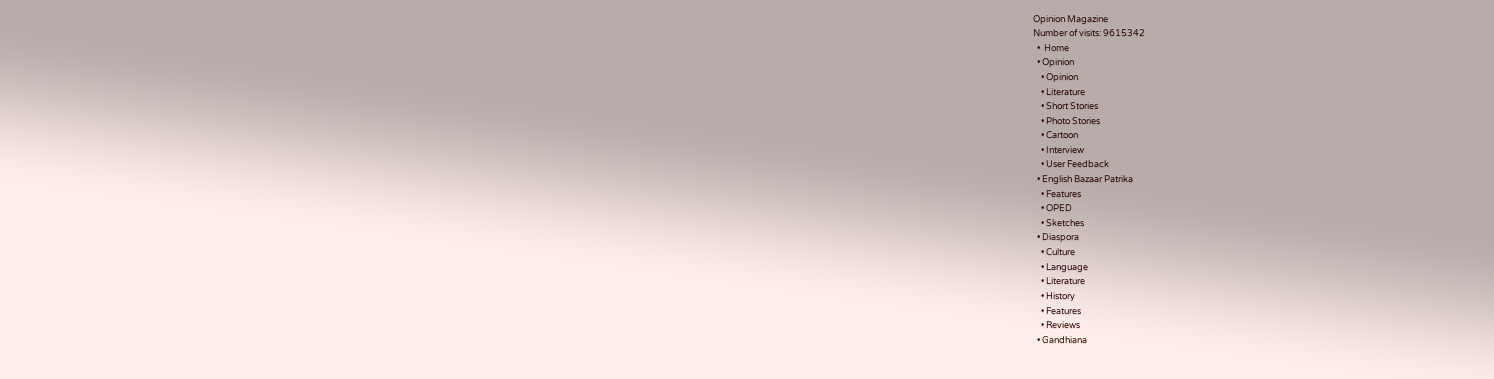Opinion Magazine
Number of visits: 9615342
  •  Home
  • Opinion
    • Opinion
    • Literature
    • Short Stories
    • Photo Stories
    • Cartoon
    • Interview
    • User Feedback
  • English Bazaar Patrika
    • Features
    • OPED
    • Sketches
  • Diaspora
    • Culture
    • Language
    • Literature
    • History
    • Features
    • Reviews
  • Gandhiana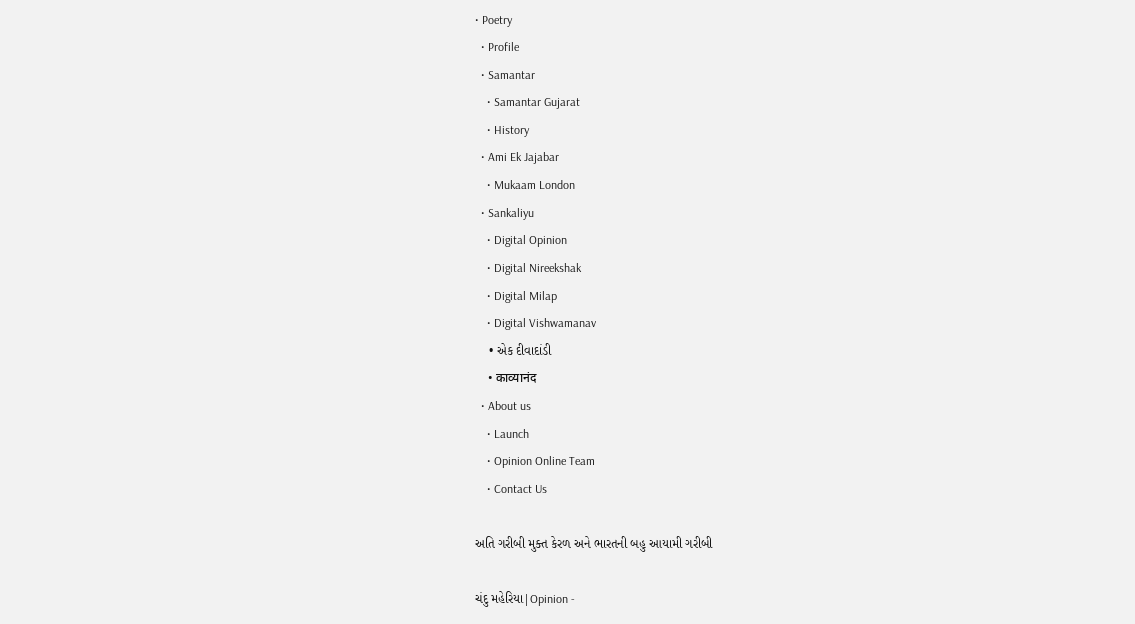• Poetry
  • Profile
  • Samantar
    • Samantar Gujarat
    • History
  • Ami Ek Jajabar
    • Mukaam London
  • Sankaliyu
    • Digital Opinion
    • Digital Nireekshak
    • Digital Milap
    • Digital Vishwamanav
    • એક દીવાદાંડી
    • काव्यानंद
  • About us
    • Launch
    • Opinion Online Team
    • Contact Us

અતિ ગરીબી મુક્ત કેરળ અને ભારતની બહુ આયામી ગરીબી

ચંદુ મહેરિયા|Opinion -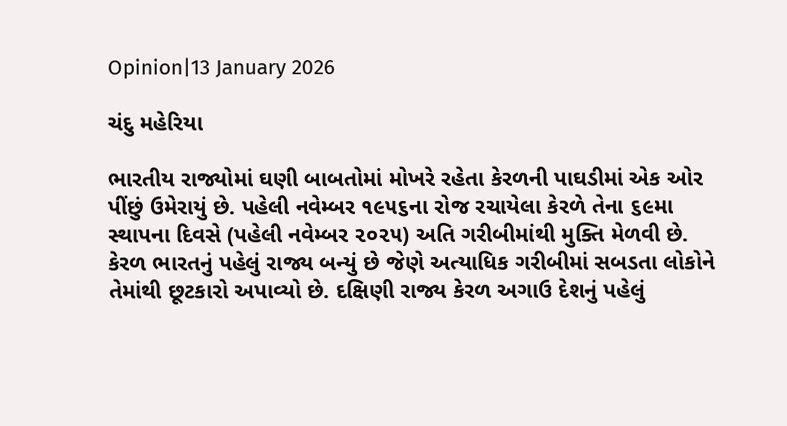Opinion|13 January 2026

ચંદુ મહેરિયા

ભારતીય રાજ્યોમાં ઘણી બાબતોમાં મોખરે રહેતા કેરળની પાઘડીમાં એક ઓર પીંછું ઉમેરાયું છે. પહેલી નવેમ્બર ૧૯૫૬ના રોજ રચાયેલા કેરળે તેના ૬૯મા સ્થાપના દિવસે (પહેલી નવેમ્બર ૨૦૨૫) અતિ ગરીબીમાંથી મુક્તિ મેળવી છે. કેરળ ભારતનું પહેલું રાજ્ય બન્યું છે જેણે અત્યાધિક ગરીબીમાં સબડતા લોકોને તેમાંથી છૂટકારો અપાવ્યો છે. દક્ષિણી રાજ્ય કેરળ અગાઉ દેશનું પહેલું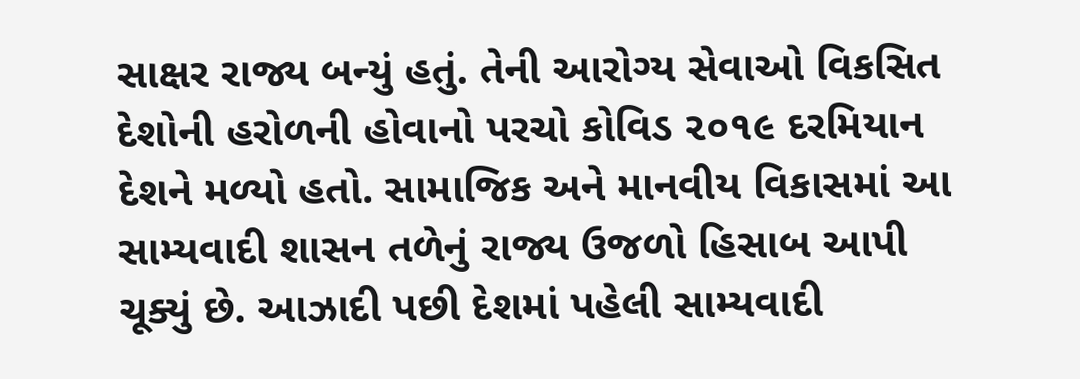સાક્ષર રાજ્ય બન્યું હતું. તેની આરોગ્ય સેવાઓ વિકસિત દેશોની હરોળની હોવાનો પરચો કોવિડ ૨૦૧૯ દરમિયાન દેશને મળ્યો હતો. સામાજિક અને માનવીય વિકાસમાં આ સામ્યવાદી શાસન તળેનું રાજ્ય ઉજળો હિસાબ આપી ચૂક્યું છે. આઝાદી પછી દેશમાં પહેલી સામ્યવાદી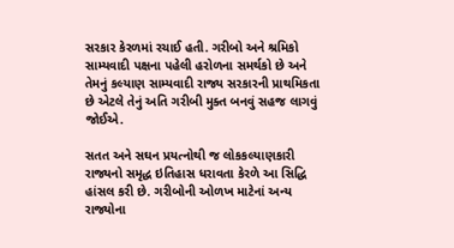સરકાર કેરળમાં રચાઈ હતી. ગરીબો અને શ્રમિકો સામ્યવાદી પક્ષના પહેલી હરોળના સમર્થકો છે અને તેમનું કલ્યાણ સામ્યવાદી રાજ્ય સરકારની પ્રાથમિકતા છે એટલે તેનું અતિ ગરીબી મુક્ત બનવું સહજ લાગવું જોઈએ.

સતત અને સઘન પ્રયત્નોથી જ લોકકલ્યાણકારી રાજ્યનો સમૃદ્ધ ઇતિહાસ ધરાવતા કેરળે આ સિદ્ધિ હાંસલ કરી છે. ગરીબોની ઓળખ માટેનાં અન્ય રાજ્યોના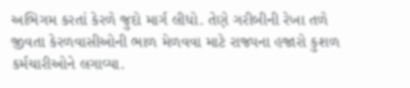અભિગમ કરતાં કેરળે જુદો માર્ગ લીધો. તેણે ગરીબીની રેખા તળે જીવતા કેરળવાસીઓની ભાળ મેળવવા માટે રાજ્યના હજારો કુશળ કર્મચારીઓને લગાવ્યા.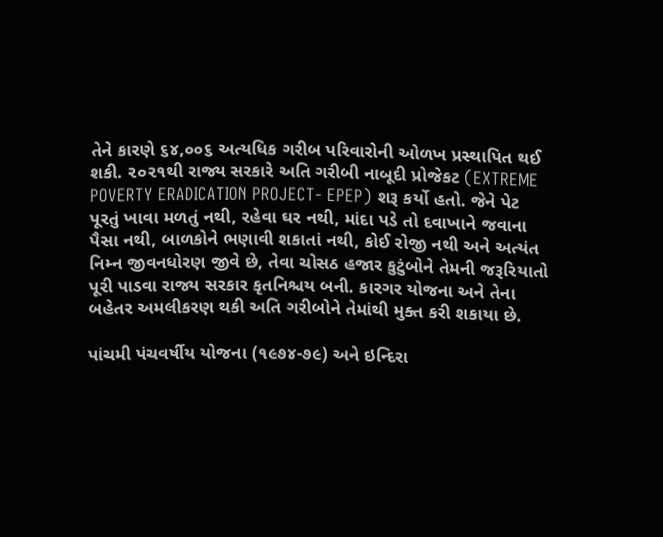તેને કારણે ૬૪,૦૦૬ અત્યધિક ગરીબ પરિવારોની ઓળખ પ્રસ્થાપિત થઈ શકી. ૨૦૨૧થી રાજ્ય સરકારે અતિ ગરીબી નાબૂદી પ્રોજેકટ (EXTREME POVERTY ERADICATION PROJECT- EPEP) શરૂ કર્યો હતો. જેને પેટ પૂરતું ખાવા મળતું નથી, રહેવા ઘર નથી, માંદા પડે તો દવાખાને જવાના પૈસા નથી, બાળકોને ભણાવી શકાતાં નથી, કોઈ રોજી નથી અને અત્યંત નિમ્ન જીવનધોરણ જીવે છે, તેવા ચોસઠ હજાર કુટુંબોને તેમની જરૂરિયાતો પૂરી પાડવા રાજ્ય સરકાર કૃતનિશ્ચય બની. કારગર યોજના અને તેના બહેતર અમલીકરણ થકી અતિ ગરીબોને તેમાંથી મુક્ત કરી શકાયા છે.

પાંચમી પંચવર્ષીય યોજના (૧૯૭૪-૭૯) અને ઇન્દિરા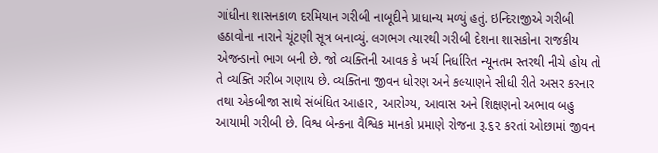ગાંધીના શાસનકાળ દરમિયાન ગરીબી નાબૂદીને પ્રાધાન્ય મળ્યું હતું. ઇન્દિરાજીએ ગરીબી હઠાવોના નારાને ચૂંટણી સૂત્ર બનાવ્યું. લગભગ ત્યારથી ગરીબી દેશના શાસકોના રાજકીય એજન્ડાનો ભાગ બની છે. જો વ્યક્તિની આવક કે ખર્ચ નિર્ધારિત ન્યૂનતમ સ્તરથી નીચે હોય તો તે વ્યક્તિ ગરીબ ગણાય છે. વ્યક્તિના જીવન ધોરણ અને કલ્યાણને સીધી રીતે અસર કરનાર તથા એકબીજા સાથે સંબંધિત આહાર, આરોગ્ય, આવાસ અને શિક્ષણનો અભાવ બહુ આયામી ગરીબી છે. વિશ્વ બેન્કના વૈશ્વિક માનકો પ્રમાણે રોજના રૂ.૬૨ કરતાં ઓછામાં જીવન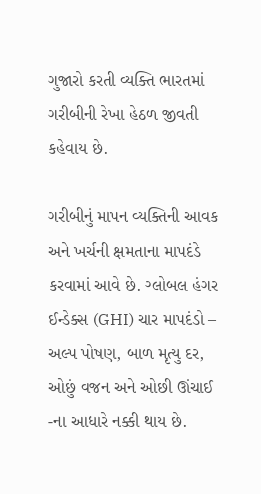ગુજારો કરતી વ્યક્તિ ભારતમાં ગરીબીની રેખા હેઠળ જીવતી કહેવાય છે.

ગરીબીનું માપન વ્યક્તિની આવક અને ખર્ચની ક્ષમતાના માપદંડે કરવામાં આવે છે. ગ્લોબલ હંગર ઈન્ડેક્સ (GHI) ચાર માપદંડો – અલ્પ પોષણ, બાળ મૃત્યુ દર, ઓછું વજન અને ઓછી ઊંચાઈ -ના આધારે નક્કી થાય છે.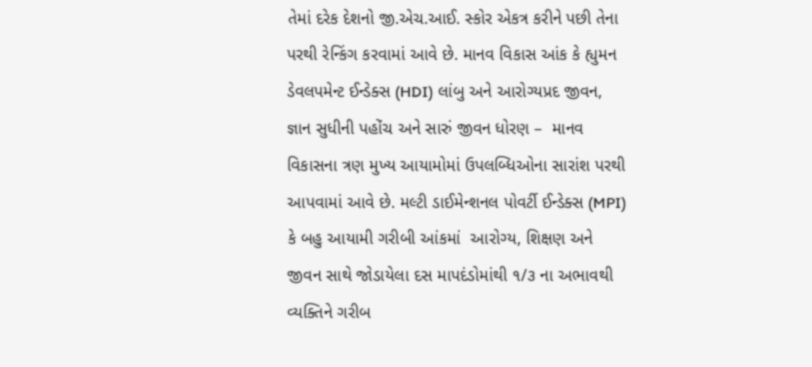તેમાં દરેક દેશનો જી.એચ.આઈ. સ્કોર એકત્ર કરીને પછી તેના પરથી રેન્કિંગ કરવામાં આવે છે. માનવ વિકાસ આંક કે હ્યુમન ડેવલપમેન્ટ ઈન્ડેક્સ (HDI) લાંબુ અને આરોગ્યપ્રદ જીવન, જ્ઞાન સુધીની પહોંચ અને સારું જીવન ધોરણ –  માનવ વિકાસના ત્રણ મુખ્ય આયામોમાં ઉપલબ્ધિઓના સારાંશ પરથી આપવામાં આવે છે. મલ્ટી ડાઈમેન્શનલ પોવર્ટી ઈન્ડેક્સ (MPI) કે બહુ આયામી ગરીબી આંકમાં  આરોગ્ય, શિક્ષણ અને જીવન સાથે જોડાયેલા દસ માપદંડોમાંથી ૧/૩ ના અભાવથી વ્યક્તિને ગરીબ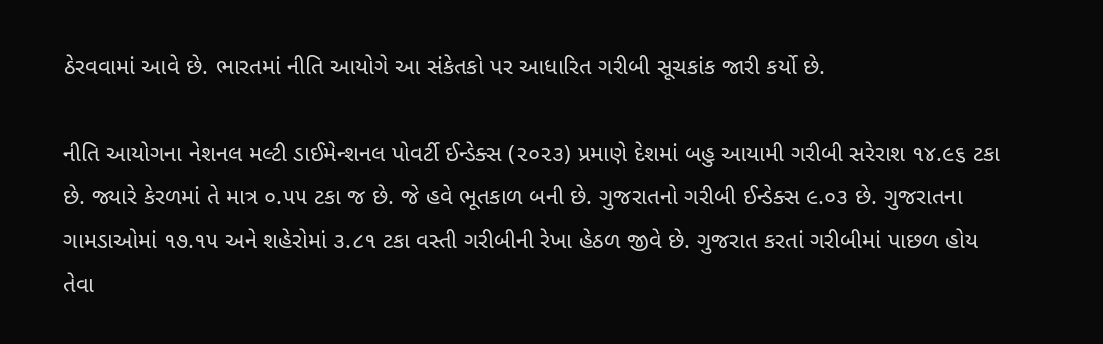ઠેરવવામાં આવે છે. ભારતમાં નીતિ આયોગે આ સંકેતકો પર આધારિત ગરીબી સૂચકાંક જારી કર્યો છે.

નીતિ આયોગના નેશનલ મલ્ટી ડાઈમેન્શનલ પોવર્ટી ઈન્ડેક્સ (૨૦૨૩) પ્રમાણે દેશમાં બહુ આયામી ગરીબી સરેરાશ ૧૪.૯૬ ટકા છે. જ્યારે કેરળમાં તે માત્ર ૦.૫૫ ટકા જ છે. જે હવે ભૂતકાળ બની છે. ગુજરાતનો ગરીબી ઈન્ડેક્સ ૯.૦૩ છે. ગુજરાતના ગામડાઓમાં ૧૭.૧૫ અને શહેરોમાં ૩.૮૧ ટકા વસ્તી ગરીબીની રેખા હેઠળ જીવે છે. ગુજરાત કરતાં ગરીબીમાં પાછળ હોય તેવા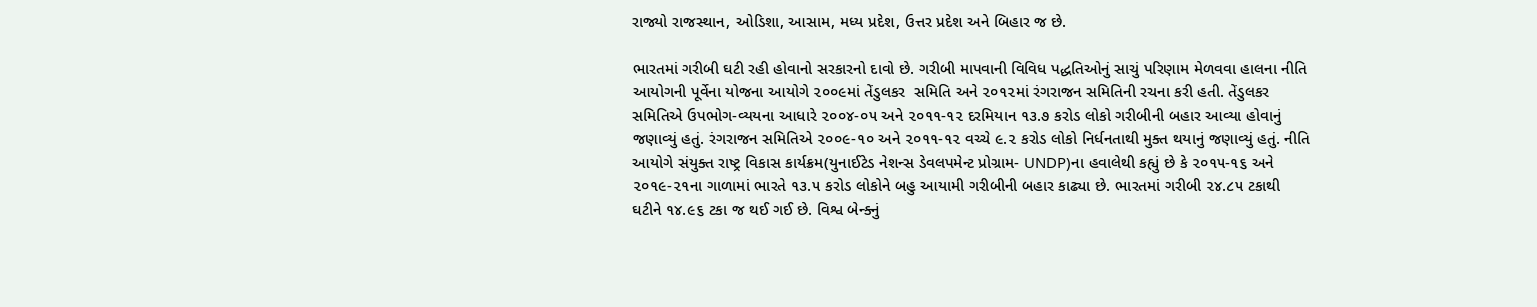રાજ્યો રાજસ્થાન, ઓડિશા, આસામ, મધ્ય પ્રદેશ, ઉત્તર પ્રદેશ અને બિહાર જ છે.

ભારતમાં ગરીબી ઘટી રહી હોવાનો સરકારનો દાવો છે. ગરીબી માપવાની વિવિધ પદ્ધતિઓનું સાચું પરિણામ મેળવવા હાલના નીતિ આયોગની પૂર્વેના યોજના આયોગે ૨૦૦૯માં તેંડુલકર  સમિતિ અને ૨૦૧૨માં રંગરાજન સમિતિની રચના કરી હતી. તેંડુલકર સમિતિએ ઉપભોગ-વ્યયના આધારે ૨૦૦૪-૦૫ અને ૨૦૧૧-૧૨ દરમિયાન ૧૩.૭ કરોડ લોકો ગરીબીની બહાર આવ્યા હોવાનું જણાવ્યું હતું. રંગરાજન સમિતિએ ૨૦૦૯-૧૦ અને ૨૦૧૧-૧૨ વચ્ચે ૯.૨ કરોડ લોકો નિર્ધનતાથી મુક્ત થયાનું જણાવ્યું હતું. નીતિ આયોગે સંયુક્ત રાષ્ટ્ર વિકાસ કાર્યક્રમ(યુનાઈટેડ નેશન્સ ડેવલપમેન્ટ પ્રોગ્રામ‌- UNDP)ના હવાલેથી કહ્યું છે કે ૨૦૧૫-૧૬ અને ૨૦૧૯-૨૧ના ગાળામાં ભારતે ૧૩.૫ કરોડ લોકોને બહુ આયામી ગરીબીની બહાર કાઢ્યા છે. ભારતમાં ગરીબી ૨૪.૮૫ ટકાથી ઘટીને ૧૪.૯૬ ટકા જ થઈ ગઈ છે. વિશ્વ બેન્ક્નું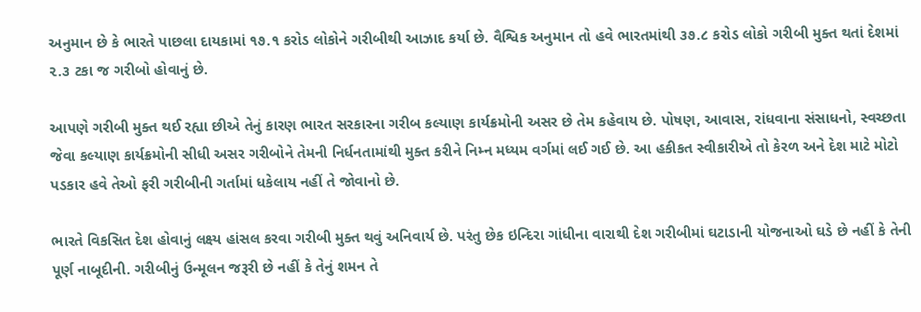અનુમાન છે કે ભારતે પાછલા દાયકામાં ૧૭.૧ કરોડ લોકોને ગરીબીથી આઝાદ કર્યા છે. વૈશ્વિક અનુમાન તો હવે ભારતમાંથી ૩૭.૮ કરોડ લોકો ગરીબી મુક્ત થતાં દેશમાં ૨.૩ ટકા જ ગરીબો હોવાનું છે.

આપણે ગરીબી મુક્ત થઈ રહ્યા છીએ તેનું કારણ ભારત સરકારના ગરીબ કલ્યાણ કાર્યક્રમોની અસર છે તેમ કહેવાય છે. પોષણ, આવાસ, રાંધવાના સંસાધનો, સ્વચ્છતા જેવા કલ્યાણ કાર્યક્રમોની સીધી અસર ગરીબોને તેમની નિર્ધનતામાંથી મુક્ત કરીને નિમ્ન મધ્યમ વર્ગમાં લઈ ગઈ છે. આ હકીકત સ્વીકારીએ તો કેરળ અને દેશ માટે મોટો પડકાર હવે તેઓ ફરી ગરીબીની ગર્તામાં ધકેલાય નહીં તે જોવાનો છે.

ભારતે વિકસિત દેશ હોવાનું લક્ષ્ય હાંસલ કરવા ગરીબી મુક્ત થવું અનિવાર્ય છે. પરંતુ છેક ઇન્દિરા ગાંધીના વારાથી દેશ ગરીબીમાં ઘટાડાની યોજનાઓ ઘડે છે નહીં કે તેની પૂર્ણ નાબૂદીની. ગરીબીનું ઉન્મૂલન જરૂરી છે નહીં કે તેનું શમન તે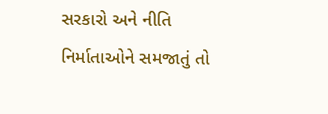સરકારો અને નીતિ નિર્માતાઓને સમજાતું તો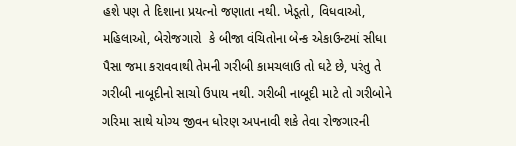હશે પણ તે દિશાના પ્રયત્નો જણાતા નથી. ખેડૂતો, વિધવાઓ, મહિલાઓ, બેરોજગારો  કે બીજા વંચિતોના બેન્ક એકાઉન્ટમાં સીધા પૈસા જમા કરાવવાથી તેમની ગરીબી કામચલાઉ તો ઘટે છે, પરંતુ તે ગરીબી નાબૂદીનો સાચો ઉપાય નથી. ગરીબી નાબૂદી માટે તો ગરીબોને ગરિમા સાથે યોગ્ય જીવન ધોરણ અપનાવી શકે તેવા રોજગારની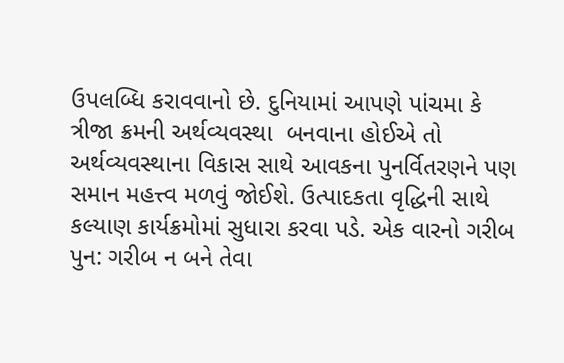ઉપલબ્ધિ કરાવવાનો છે. દુનિયામાં આપણે પાંચમા કે ત્રીજા ક્રમની અર્થવ્યવસ્થા  બનવાના હોઈએ તો અર્થવ્યવસ્થાના વિકાસ સાથે આવકના પુનર્વિતરણને પણ સમાન મહત્ત્વ મળવું જોઈશે. ઉત્પાદકતા વૃદ્ધિની સાથે કલ્યાણ કાર્યક્રમોમાં સુધારા કરવા પડે. એક વારનો ગરીબ પુન: ગરીબ ન બને તેવા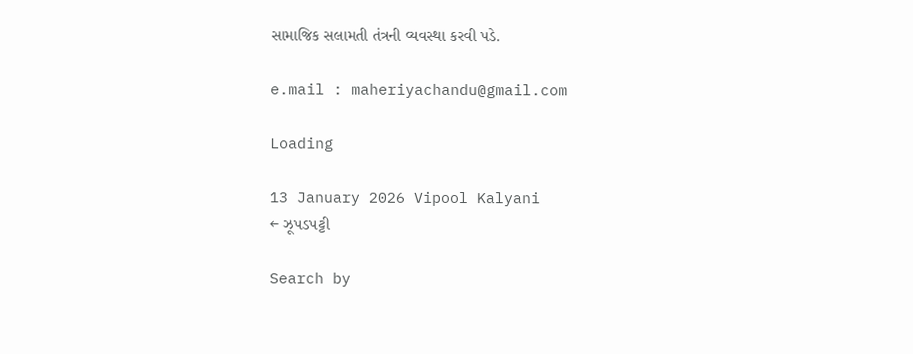સામાજિક સલામતી તંત્રની વ્યવસ્થા કરવી પડે.

e.mail : maheriyachandu@gmail.com

Loading

13 January 2026 Vipool Kalyani
← ઝૂપડપટ્ટી

Search by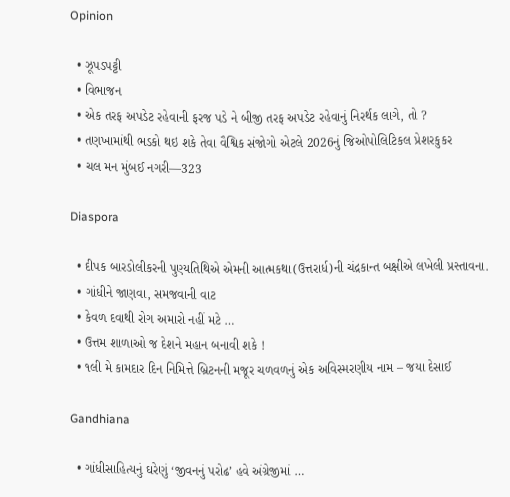Opinion

  • ઝૂપડપટ્ટી
  • વિભાજન
  • એક તરફ અપડેટ રહેવાની ફરજ પડે ને બીજી તરફ અપડેટ રહેવાનું નિરર્થક લાગે, તો ?
  • તણખામાંથી ભડકો થઇ શકે તેવા વૈશ્વિક સંજોગો એટલે 2026નું જિઓપોલિટિકલ પ્રેશરકુકર
  • ચલ મન મુંબઈ નગરી—323

Diaspora

  • દીપક બારડોલીકરની પુણ્યતિથિએ એમની આત્મકથા(ઉત્તરાર્ધ)ની ચંદ્રકાન્ત બક્ષીએ લખેલી પ્રસ્તાવના.
  • ગાંધીને જાણવા, સમજવાની વાટ
  • કેવળ દવાથી રોગ અમારો નહીં મટે …
  • ઉત્તમ શાળાઓ જ દેશને મહાન બનાવી શકે !
  • ૧લી મે કામદાર દિન નિમિત્તે બ્રિટનની મજૂર ચળવળનું એક અવિસ્મરણીય નામ – જયા દેસાઈ

Gandhiana

  • ગાંધીસાહિત્યનું ઘરેણું ‘જીવનનું પરોઢ’ હવે અંગ્રેજીમાં …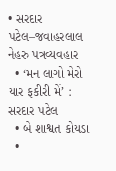• સરદાર પટેલ–જવાહરલાલ નેહરુ પત્રવ્યવહાર
  • ‘મન લાગો મેરો યાર ફકીરી મેં’ : સરદાર પટેલ
  • બે શાશ્વત કોયડા
  •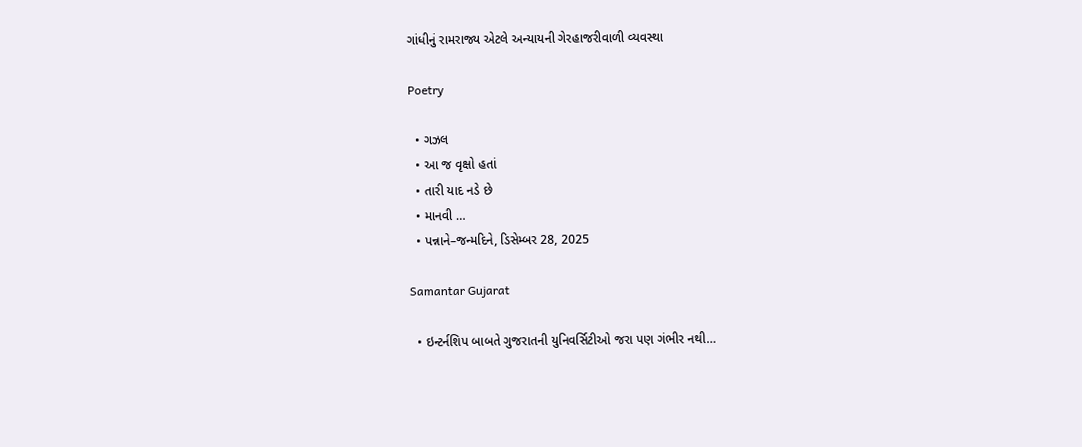ગાંધીનું રામરાજ્ય એટલે અન્યાયની ગેરહાજરીવાળી વ્યવસ્થા

Poetry

  • ગઝલ
  • આ જ વૃક્ષો હતાં
  • તારી યાદ નડે છે
  • માનવી …
  • પન્નાને–જન્મદિને, ડિસેમ્બર 28, 2025

Samantar Gujarat

  • ઇન્ટર્નશિપ બાબતે ગુજરાતની યુનિવર્સિટીઓ જરા પણ ગંભીર નથી…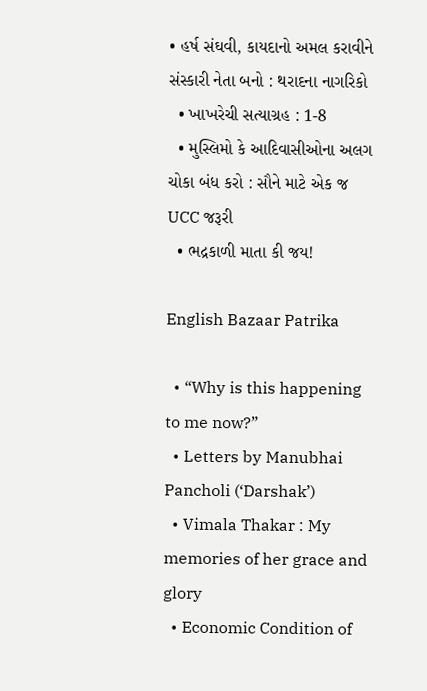• હર્ષ સંઘવી, કાયદાનો અમલ કરાવીને સંસ્કારી નેતા બનો : થરાદના નાગરિકો
  • ખાખરેચી સત્યાગ્રહ : 1-8
  • મુસ્લિમો કે આદિવાસીઓના અલગ ચોકા બંધ કરો : સૌને માટે એક જ UCC જરૂરી
  • ભદ્રકાળી માતા કી જય!

English Bazaar Patrika

  • “Why is this happening to me now?”
  • Letters by Manubhai Pancholi (‘Darshak’)
  • Vimala Thakar : My memories of her grace and glory
  • Economic Condition of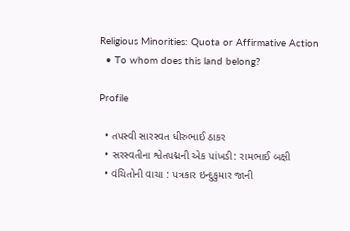Religious Minorities: Quota or Affirmative Action
  • To whom does this land belong?

Profile

  • તપસ્વી સારસ્વત ધીરુભાઈ ઠાકર
  • સરસ્વતીના શ્વેતપદ્મની એક પાંખડી: રામભાઈ બક્ષી
  • વંચિતોની વાચા : પત્રકાર ઇન્દુકુમાર જાની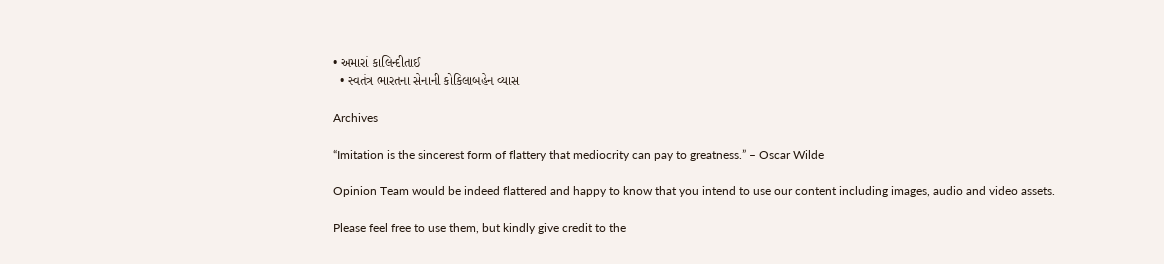• અમારાં કાલિન્દીતાઈ
  • સ્વતંત્ર ભારતના સેનાની કોકિલાબહેન વ્યાસ

Archives

“Imitation is the sincerest form of flattery that mediocrity can pay to greatness.” – Oscar Wilde

Opinion Team would be indeed flattered and happy to know that you intend to use our content including images, audio and video assets.

Please feel free to use them, but kindly give credit to the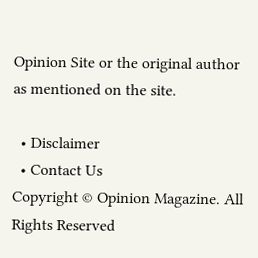Opinion Site or the original author as mentioned on the site.

  • Disclaimer
  • Contact Us
Copyright © Opinion Magazine. All Rights Reserved